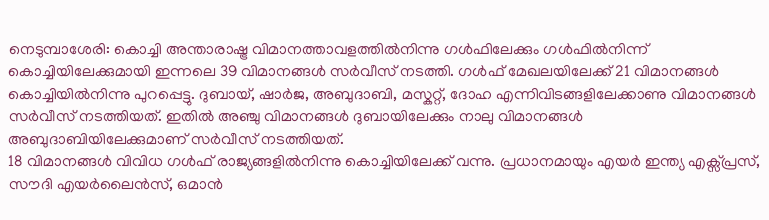നെടുമ്പാശേരി: കൊച്ചി അന്താരാഷ്ട്ര വിമാനത്താവളത്തിൽനിന്നു ഗൾഫിലേക്കും ഗൾഫിൽനിന്ന് കൊച്ചിയിലേക്കുമായി ഇന്നലെ 39 വിമാനങ്ങൾ സർവീസ് നടത്തി. ഗൾഫ് മേഖലയിലേക്ക് 21 വിമാനങ്ങൾ കൊച്ചിയിൽനിന്നു പുറപ്പെട്ടു. ദുബായ്, ഷാർജ, അബുദാബി, മസ്കറ്റ്, ദോഹ എന്നിവിടങ്ങളിലേക്കാണു വിമാനങ്ങൾ സർവീസ് നടത്തിയത്. ഇതിൽ അഞ്ചു വിമാനങ്ങൾ ദുബായിലേക്കും നാലു വിമാനങ്ങൾ അബുദാബിയിലേക്കുമാണ് സർവീസ് നടത്തിയത്.
18 വിമാനങ്ങൾ വിവിധ ഗൾഫ് രാജ്യങ്ങളിൽനിന്നു കൊച്ചിയിലേക്ക് വന്നു. പ്രധാനമായും എയർ ഇന്ത്യ എക്സ്പ്രസ്, സൗദി എയർലൈൻസ്, ഒമാൻ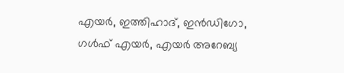എയർ, ഇത്തിഹാദ്, ഇൻഡിഗോ, ഗൾഫ് എയർ, എയർ അറേബ്യ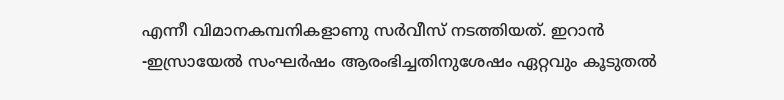എന്നീ വിമാനകമ്പനികളാണു സർവീസ് നടത്തിയത്. ഇറാൻ -ഇസ്രായേൽ സംഘർഷം ആരംഭിച്ചതിനുശേഷം ഏറ്റവും കൂടുതൽ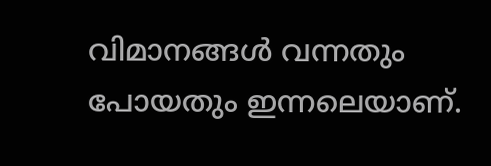വിമാനങ്ങൾ വന്നതും പോയതും ഇന്നലെയാണ്.